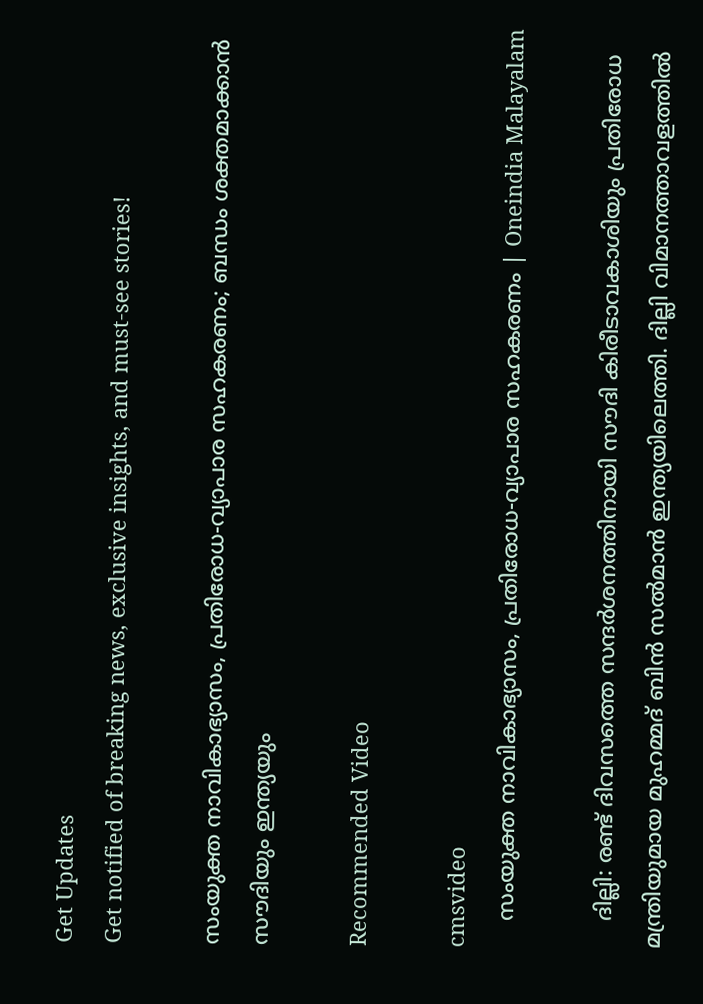Get Updates
Get notified of breaking news, exclusive insights, and must-see stories!

സംയുക്ത നാവികാഭ്യാസം, പ്രതിരോധ-വ്യാപാര സഹകരണം; ബന്ധം ശക്തമാക്കാന്‍ സൗദിയും ഇന്ത്യയും

Recommended Video

cmsvideo
    സംയുക്ത നാവികാഭ്യാസം, പ്രതിരോധ-വ്യാപാര സഹകരണം | Oneindia Malayalam

    ദില്ലി: രണ്ട് ദിവസത്തെ സന്ദര്‍ശനത്തിനായി സൗദി കിരീടാവകാശിയും പ്രതിരോധ മന്ത്രിയുമായ മുഹമ്മദ് ബിന്‍ സല്‍മാന്‍ ഇന്ത്യയിലെത്തി. ദില്ലി വിമാനത്താവളത്തില്‍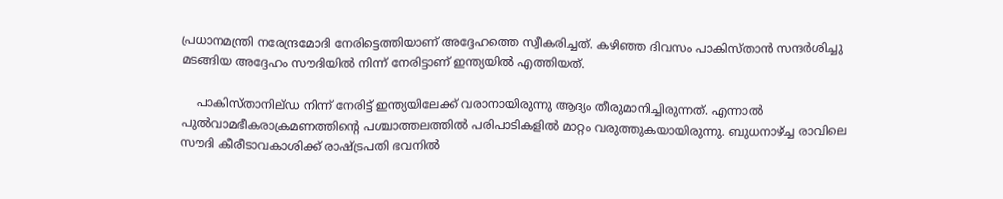പ്രധാനമന്ത്രി നരേന്ദ്രമോദി നേരിട്ടെത്തിയാണ് അദ്ദേഹത്തെ സ്വീകരിച്ചത്. കഴിഞ്ഞ ദിവസം പാകിസ്താന്‍ സന്ദര്‍ശിച്ചു മടങ്ങിയ അദ്ദേഹം സൗദിയില്‍ നിന്ന് നേരിട്ടാണ് ഇന്ത്യയില്‍ എത്തിയത്.

    പാകിസ്താനില്ഡ നിന്ന് നേരിട്ട് ഇന്ത്യയിലേക്ക് വരാനായിരുന്നു ആദ്യം തീരുമാനിച്ചിരുന്നത്. എന്നാല്‍ പുല്‍വാമഭീകരാക്രമണത്തിന്‍റെ പശ്ചാത്തലത്തില്‍ പരിപാടികളില്‍ മാറ്റം വരുത്തുകയായിരുന്നു. ബുധനാഴ്ച്ച രാവിലെ സൗദി കീരീടാവകാശിക്ക് രാഷ്ട്രപതി ഭവനില്‍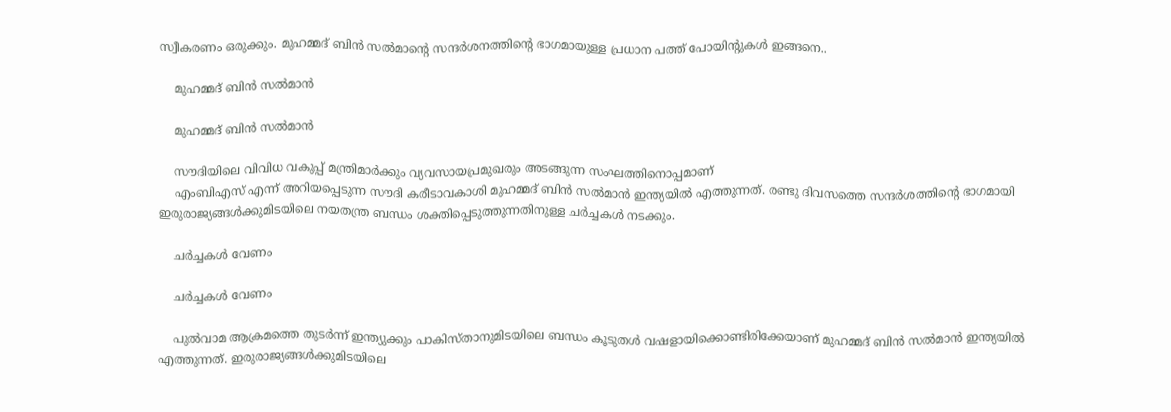സ്വീകരണം ഒരുക്കും. മുഹമ്മദ് ബിന്‍ സല്‍മാന്‍റെ സന്ദര്‍ശനത്തിന്‍റെ ഭാഗമായുള്ള പ്രധാന പത്ത് പോയിന്‍റുകള്‍ ഇങ്ങനെ..

    മുഹമ്മദ് ബിന്‍ സല്‍മാന്‍

    മുഹമ്മദ് ബിന്‍ സല്‍മാന്‍

    സൗദിയിലെ വിവിധ വകുപ്പ് മന്ത്രിമാര്‍ക്കും വ്യവസായപ്രമുഖരും അടങ്ങുന്ന സംഘത്തിനൊപ്പമാണ്
    എംബിഎസ് എന്ന് അറിയപ്പെടുന്ന സൗദി കരീടാവകാശി മുഹമ്മദ് ബിന്‍ സല്‍മാന്‍ ഇന്ത്യയില്‍ എത്തുന്നത്. രണ്ടു ദിവസത്തെ സന്ദര്‍ശത്തിന്‍റെ ഭാഗമായി ഇരുരാജ്യങ്ങള്‍ക്കുമിടയിലെ നയതന്ത്ര ബന്ധം ശക്തിപ്പെടുത്തുന്നതിനുള്ള ചര്‍ച്ചകള്‍ നടക്കും.

    ചര്‍ച്ചകള്‍ വേണം

    ചര്‍ച്ചകള്‍ വേണം

    പുല്‍വാമ ആക്രമത്തെ തുടര്‍ന്ന് ഇന്ത്യുക്കും പാകിസ്താനുമിടയിലെ ബന്ധം കൂടുതള്‍ വഷളായിക്കൊണ്ടിരിക്കേയാണ് മുഹമ്മദ് ബിന്‍ സല്‍മാന്‍ ഇന്ത്യയില്‍ എത്തുന്നത്. ഇരുരാജ്യങ്ങള്‍ക്കുമിടയിലെ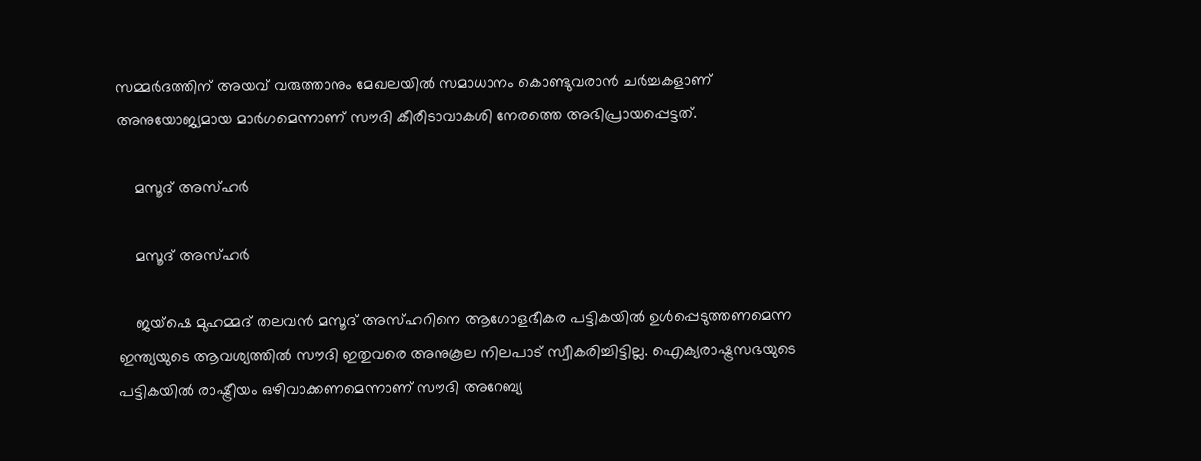സമ്മര്‍ദത്തിന് അയവ് വരുത്താനും മേഖലയില്‍ സമാധാനം കൊണ്ടുവരാന്‍ ചര്‍ച്ചകളാണ് അനുയോജ്യമായ മാര്‍ഗമെന്നാണ് സൗദി കീരീടാവാകശി നേരത്തെ അഭിപ്രായപ്പെട്ടത്.

    മസൂദ് അസ്ഹര്‍

    മസൂദ് അസ്ഹര്‍

    ജയ്ഷെ മുഹമ്മദ് തലവന്‍ മസൂദ് അസ്ഹറിനെ ആഗോളഭീകര പട്ടികയില്‍ ഉള്‍പ്പെടുത്തണമെന്ന ഇന്ത്യയുടെ ആവശ്യത്തില്‍ സൗദി ഇതുവരെ അനുകൂല നിലപാട് സ്വീകരിച്ചിട്ടില്ല. ഐക്യരാഷ്ട്രസഭയുടെ പട്ടികയില്‍ രാഷ്ട്രീയം ഒഴിവാക്കണമെന്നാണ് സൗദി അറേബ്യ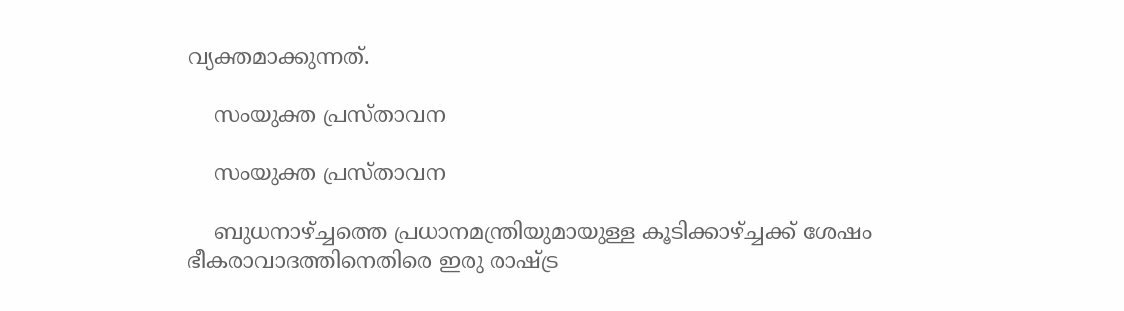വ്യക്തമാക്കുന്നത്.

    സംയുക്ത പ്രസ്താവന

    സംയുക്ത പ്രസ്താവന

    ബുധനാഴ്ച്ചത്തെ പ്രധാനമന്ത്രിയുമായുള്ള കൂടിക്കാഴ്ച്ചക്ക് ശേഷം ഭീകരാവാദത്തിനെതിരെ ഇരു രാഷ്ട്ര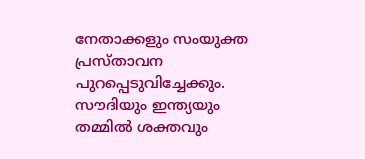നേതാക്കളും സംയുക്ത പ്രസ്താവന പുറപ്പെടുവിച്ചേക്കും. സൗദിയും ഇന്ത്യയും തമ്മില്‍ ശക്തവും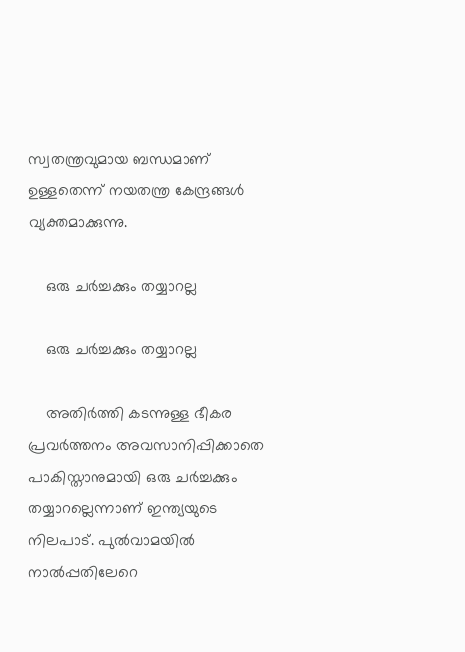സ്വതന്ത്രവുമായ ബന്ധമാണ് ഉള്ളതെന്ന് നയതന്ത്ര കേന്ദ്രങ്ങള്‍ വ്യക്തമാക്കുന്നു.

    ഒരു ചര്‍ച്ചക്കും തയ്യാറല്ല

    ഒരു ചര്‍ച്ചക്കും തയ്യാറല്ല

    അതിര്‍ത്തി കട‍ന്നുള്ള ഭീകര പ്രവര്‍ത്തനം അവസാനിപ്പിക്കാതെ പാകിസ്താനുമായി ഒരു ചര്‍ച്ചക്കും തയ്യാറല്ലെന്നാണ് ഇന്ത്യയുടെ നിലപാട്. പുല്‍വാമയില്‍ നാല്‍പ്പതിലേറെ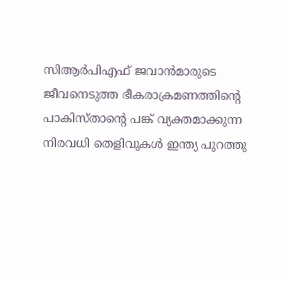സിആര്‍പിഎഫ് ജവാന്‍മാരുടെ ജീവനെടുത്ത ഭീകരാക്രമണത്തിന്‍റെ പാകിസ്താന്‍റെ പങ്ക് വ്യക്തമാക്കുന്ന നിരവധി തെളിവുകള്‍ ഇന്ത്യ പുറത്തു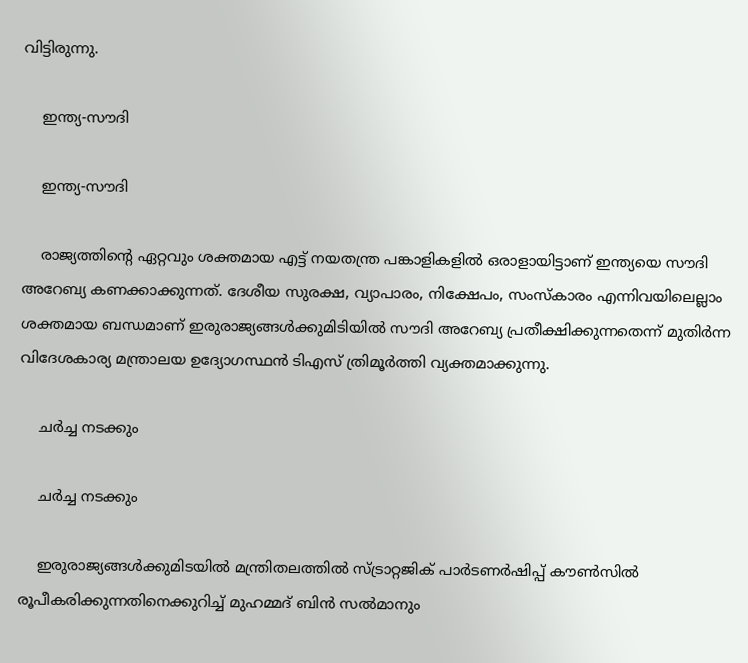വിട്ടിരുന്നു.

    ഇന്ത്യ-സൗദി

    ഇന്ത്യ-സൗദി

    രാജ്യത്തിന്‍റെ ഏറ്റവും ശക്തമായ എട്ട് നയതന്ത്ര പങ്കാളികളില്‍ ഒരാളായിട്ടാണ് ഇന്ത്യയെ സൗദി അറേബ്യ കണക്കാക്കുന്നത്. ദേശീയ സുരക്ഷ, വ്യാപാരം, നിക്ഷേപം, സംസ്കാരം എന്നിവയിലെല്ലാം ശക്തമായ ബന്ധമാണ് ഇരുരാജ്യങ്ങള്‍ക്കുമിടിയില്‍ സൗദി അറേബ്യ പ്രതീക്ഷിക്കുന്നതെന്ന് മുതിര്‍‌ന്ന വിദേശകാര്യ മന്ത്രാലയ ഉദ്യോഗസ്ഥന്‍ ടിഎസ് ത്രിമൂര്‍ത്തി വ്യക്തമാക്കുന്നു.

    ചര്‍ച്ച നടക്കും

    ചര്‍ച്ച നടക്കും

    ഇരുരാജ്യങ്ങള്‍ക്കുമിടയില്‍ മന്ത്രിതലത്തില്‍ സ്ട്രാറ്റജിക് പാര്‍ടണര്‍ഷിപ്പ് കൗണ്‍സില്‍ രൂപീകരിക്കുന്നതിനെക്കുറിച്ച് മുഹമ്മദ് ബിന്‍ സല്‍മാനും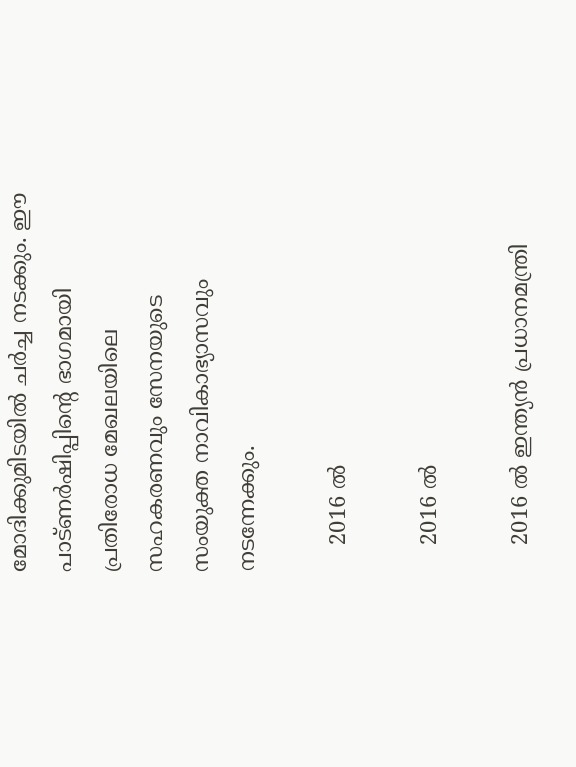മോദിക്കുമിടയില്‍ ചര്‍ച്ച നടക്കും. ഈ പാട്ണര്‍‌ഷിപ്പിന്‍റെ ഭാഗമായി പ്രതിരോധ മേഖലയിലെ സഹകരണവും സേനയുടെ സംയുക്ത നാവികാഭ്യാസവും നടന്നേക്കും.

    2016 ല്‍

    2016 ല്‍

    2016 ല്‍ ഇന്ത്യന്‍ പ്രധാനമന്ത്രി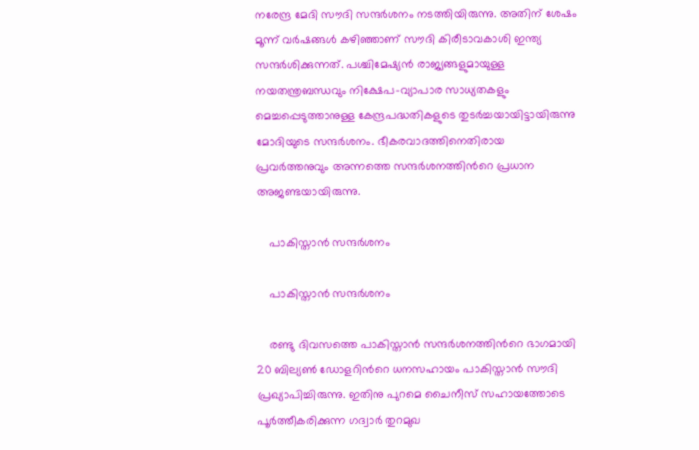നരേന്ദ്ര മേദി സൗദി സന്ദര്‍ശനം നടത്തിയിരുന്നു. അതിന് ശേഷം മൂന്ന് വര്‍ഷങ്ങള്‍ കഴിഞ്ഞാണ് സൗദി കിരീടാവകാശി ഇന്ത്യ സന്ദര്‍ശിക്കുന്നത്. പശ്ചിമേഷ്യന്‍ രാജ്യങ്ങളുമായുള്ള നയതന്ത്രബന്ധവും നിക്ഷേപ-വ്യാപാര സാധ്യതകളും മെച്ചപ്പെടുത്താനുള്ള കേന്ദ്രപദ്ധതികളുടെ തുടര്‍ച്ചയായിട്ടായിരുന്നു മോദിയുടെ സന്ദര്‍ശനം. ഭീകരവാദത്തിനെതിരായ പ്രവര്‍ത്തനുവും അന്നത്തെ സന്ദര്‍ശനത്തിന്‍റെ പ്രധാന അജണ്ടയായിരുന്നു.

    പാകിസ്താന്‍ സന്ദര്‍ശനം

    പാകിസ്താന്‍ സന്ദര്‍ശനം

    രണ്ടു ദിവസത്തെ പാകിസ്താന്‍ സന്ദര്‍ശനത്തിന്‍റെ ഭാഗമായി 20 ബില്യണ്‍ ഡോളറിന്‍റെ ധനസഹായം പാകിസ്താന്‍ സൗദി പ്രഖ്യാപിച്ചിരുന്നു. ഇതിനു പുറമെ ചൈനീസ് സഹായത്തോടെ പൂര്‍ത്തീകരിക്കുന്ന ഗദ്വാര്‍ തുറമുഖ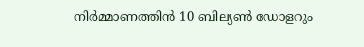നിര്‍മ്മാണത്തിന്‍ 10 ബില്യണ്‍ ഡോളറും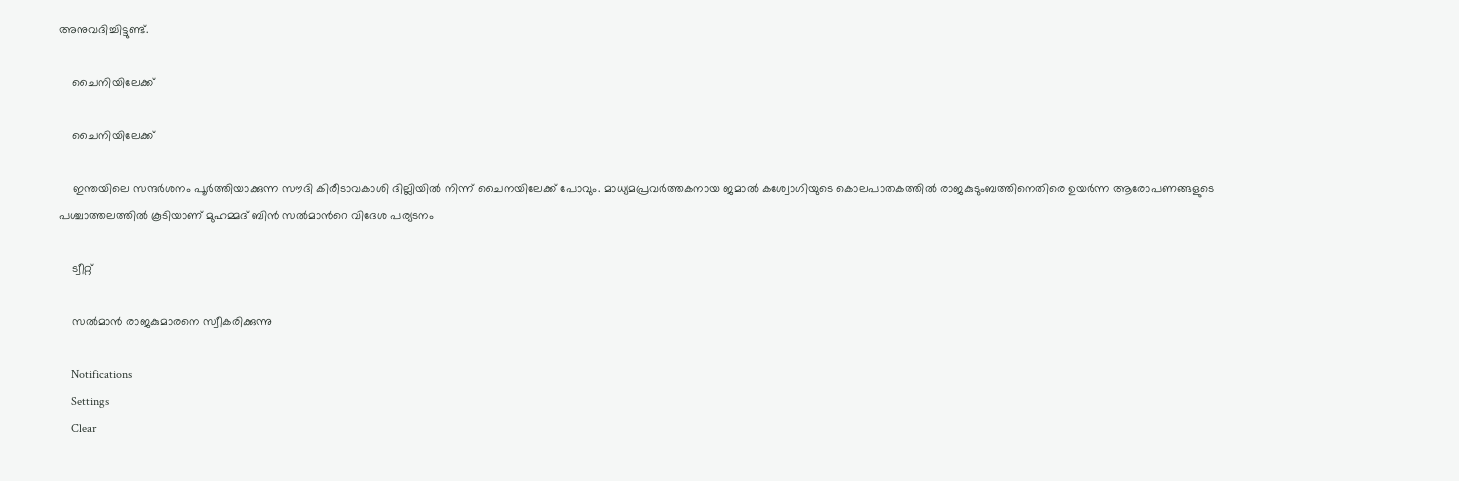അനുവദിച്ചിട്ടുണ്ട്.

    ചൈനിയിലേക്ക്

    ചൈനിയിലേക്ക്

    ഇന്തയിലെ സന്ദര്‍ശനം പൂര്‍ത്തിയാക്കുന്ന സൗദി കിരീടാവകാശി ദില്ലിയില്‍ നിന്ന് ചൈനയിലേക്ക് പോവും. മാധ്യമപ്രവര്‍ത്തകനായ ജമാല്‍ കശ്വോഗിയുടെ കൊലപാതകത്തില്‍ രാജകുടുംബത്തിനെതിരെ ഉയര്‍ന്ന ആരോപണങ്ങളുടെ പശ്ചാത്തലത്തില്‍ കൂടിയാണ് മുഹമ്മദ് ബിന്‍ സല്‍മാന്‍റെ വിദേശ പര്യടനം

    ട്വീറ്റ്

    സല്‍മാന്‍ രാജകുമാരനെ സ്വീകരിക്കുന്നു

    Notifications
    Settings
    Clear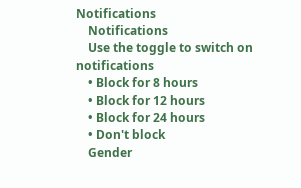Notifications
    Notifications
    Use the toggle to switch on notifications
    • Block for 8 hours
    • Block for 12 hours
    • Block for 24 hours
    • Don't block
    Gender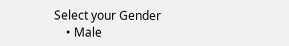Select your Gender
    • Male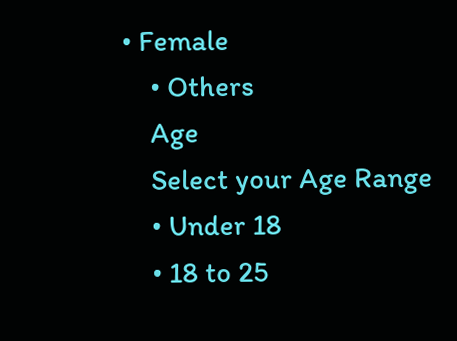• Female
    • Others
    Age
    Select your Age Range
    • Under 18
    • 18 to 25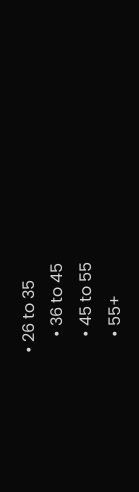• 26 to 35
    • 36 to 45
    • 45 to 55
    • 55+